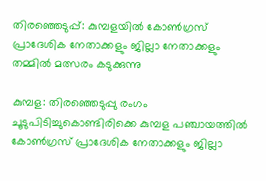തിരഞ്ഞെടുപ്പ്: കുമ്പളയില്‍ കോണ്‍ഗ്രസ് പ്രാദേശിക നേതാക്കളും ജില്ലാ നേതാക്കളും തമ്മില്‍ മത്സരം കടുക്കുന്നു

കുമ്പള: തിരഞ്ഞെടുപ്പു രംഗം ചൂടുപിടിച്ചുകൊണ്ടിരിക്കെ കുമ്പള പഞ്ചായത്തില്‍ കോണ്‍ഗ്രസ് പ്രാദേശിക നേതാക്കളും ജില്ലാ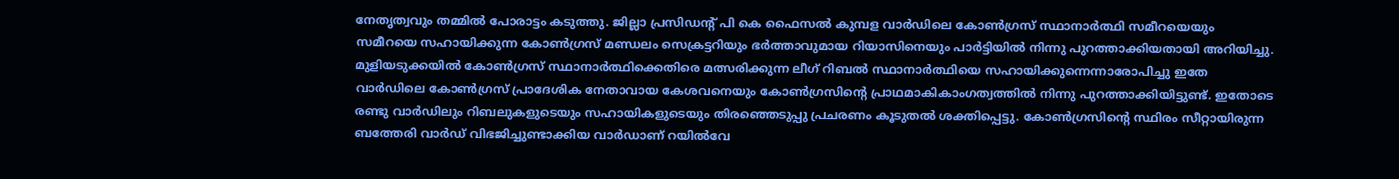നേതൃത്വവും തമ്മില്‍ പോരാട്ടം കടുത്തു. ജില്ലാ പ്രസിഡന്റ് പി കെ ഫൈസല്‍ കുമ്പള വാര്‍ഡിലെ കോണ്‍ഗ്രസ് സ്ഥാനാര്‍ത്ഥി സമീറയെയും സമീറയെ സഹായിക്കുന്ന കോണ്‍ഗ്രസ് മണ്ഡലം സെക്രട്ടറിയും ഭര്‍ത്താവുമായ റിയാസിനെയും പാര്‍ട്ടിയില്‍ നിന്നു പുറത്താക്കിയതായി അറിയിച്ചു.
മുളിയടുക്കയില്‍ കോണ്‍ഗ്രസ് സ്ഥാനാര്‍ത്ഥിക്കെതിരെ മത്സരിക്കുന്ന ലീഗ് റിബല്‍ സ്ഥാനാര്‍ത്ഥിയെ സഹായിക്കുന്നെന്നാരോപിച്ചു ഇതേ വാര്‍ഡിലെ കോണ്‍ഗ്രസ് പ്രാദേശിക നേതാവായ കേശവനെയും കോണ്‍ഗ്രസിന്റെ പ്രാഥമാകികാംഗത്വത്തില്‍ നിന്നു പുറത്താക്കിയിട്ടുണ്ട്. ഇതോടെ രണ്ടു വാര്‍ഡിലും റിബലുകളുടെയും സഹായികളുടെയും തിരഞ്ഞെടുപ്പു പ്രചരണം കൂടുതല്‍ ശക്തിപ്പെട്ടു. കോണ്‍ഗ്രസിന്റെ സ്ഥിരം സീറ്റായിരുന്ന ബത്തേരി വാര്‍ഡ് വിഭജിച്ചുണ്ടാക്കിയ വാര്‍ഡാണ് റയില്‍വേ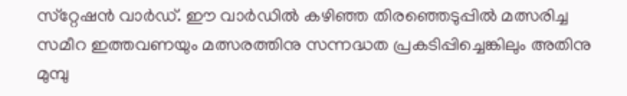സ്‌റ്റേഷന്‍ വാര്‍ഡ്. ഈ വാര്‍ഡില്‍ കഴിഞ്ഞ തിരഞ്ഞെടുപ്പില്‍ മത്സരിച്ച സമീറ ഇത്തവണയും മത്സരത്തിനു സന്നദ്ധത പ്രകടിപ്പിച്ചെങ്കിലും അതിനു മുമ്പു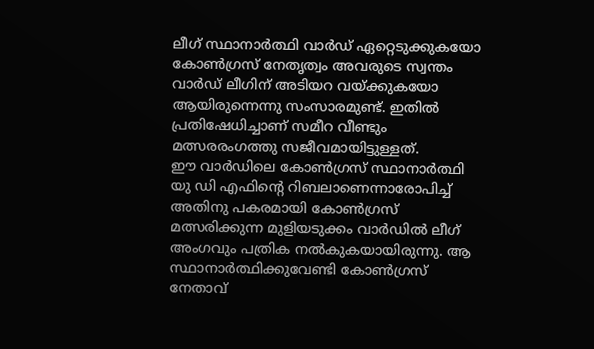ലീഗ് സ്ഥാനാര്‍ത്ഥി വാര്‍ഡ് ഏറ്റെടുക്കുകയോ കോണ്‍ഗ്രസ് നേതൃത്വം അവരുടെ സ്വന്തം വാര്‍ഡ് ലീഗിന് അടിയറ വയ്ക്കുകയോ ആയിരുന്നെന്നു സംസാരമുണ്ട്. ഇതില്‍ പ്രതിഷേധിച്ചാണ് സമീറ വീണ്ടും മത്സരരംഗത്തു സജീവമായിട്ടുള്ളത്.
ഈ വാര്‍ഡിലെ കോണ്‍ഗ്രസ് സ്ഥാനാര്‍ത്ഥി യു ഡി എഫിന്റെ റിബലാണെന്നാരോപിച്ച് അതിനു പകരമായി കോണ്‍ഗ്രസ് മത്സരിക്കുന്ന മുളിയടുക്കം വാര്‍ഡില്‍ ലീഗ് അംഗവും പത്രിക നല്‍കുകയായിരുന്നു. ആ സ്ഥാനാര്‍ത്ഥിക്കുവേണ്ടി കോണ്‍ഗ്രസ് നേതാവ്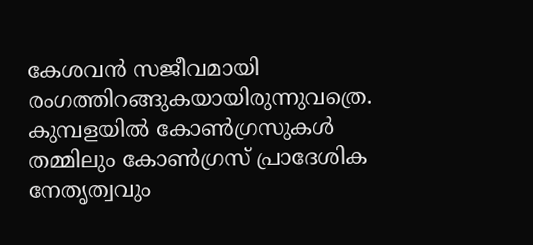കേശവന്‍ സജീവമായി രംഗത്തിറങ്ങുകയായിരുന്നുവത്രെ.
കുമ്പളയില്‍ കോണ്‍ഗ്രസുകള്‍ തമ്മിലും കോണ്‍ഗ്രസ് പ്രാദേശിക നേതൃത്വവും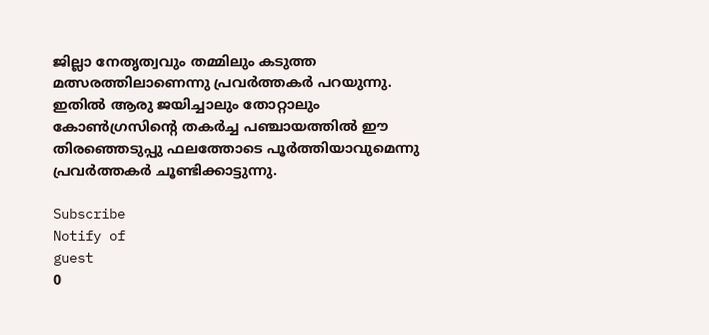ജില്ലാ നേതൃത്വവും തമ്മിലും കടുത്ത മത്സരത്തിലാണെന്നു പ്രവര്‍ത്തകര്‍ പറയുന്നു. ഇതില്‍ ആരു ജയിച്ചാലും തോറ്റാലും കോണ്‍ഗ്രസിന്റെ തകര്‍ച്ച പഞ്ചായത്തില്‍ ഈ തിരഞ്ഞെടുപ്പു ഫലത്തോടെ പൂര്‍ത്തിയാവുമെന്നു പ്രവര്‍ത്തകര്‍ ചൂണ്ടിക്കാട്ടുന്നു.

Subscribe
Notify of
guest
0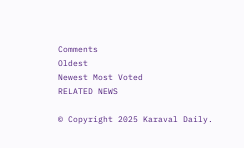Comments
Oldest
Newest Most Voted
RELATED NEWS

© Copyright 2025 Karaval Daily.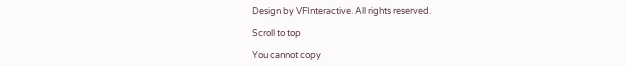Design by VFInteractive. All rights reserved.

Scroll to top

You cannot copy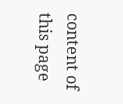content of this page